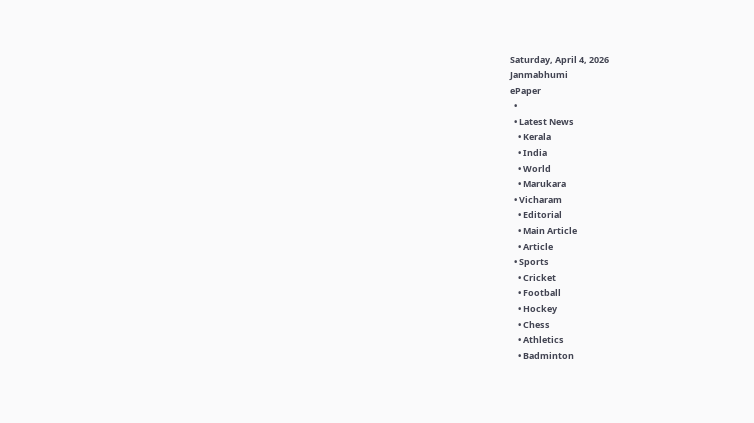Saturday, April 4, 2026
Janmabhumi
ePaper
  •
  • Latest News
    • Kerala
    • India
    • World
    • Marukara
  • Vicharam
    • Editorial
    • Main Article
    • Article
  • Sports
    • Cricket
    • Football
    • Hockey
    • Chess
    • Athletics
    • Badminton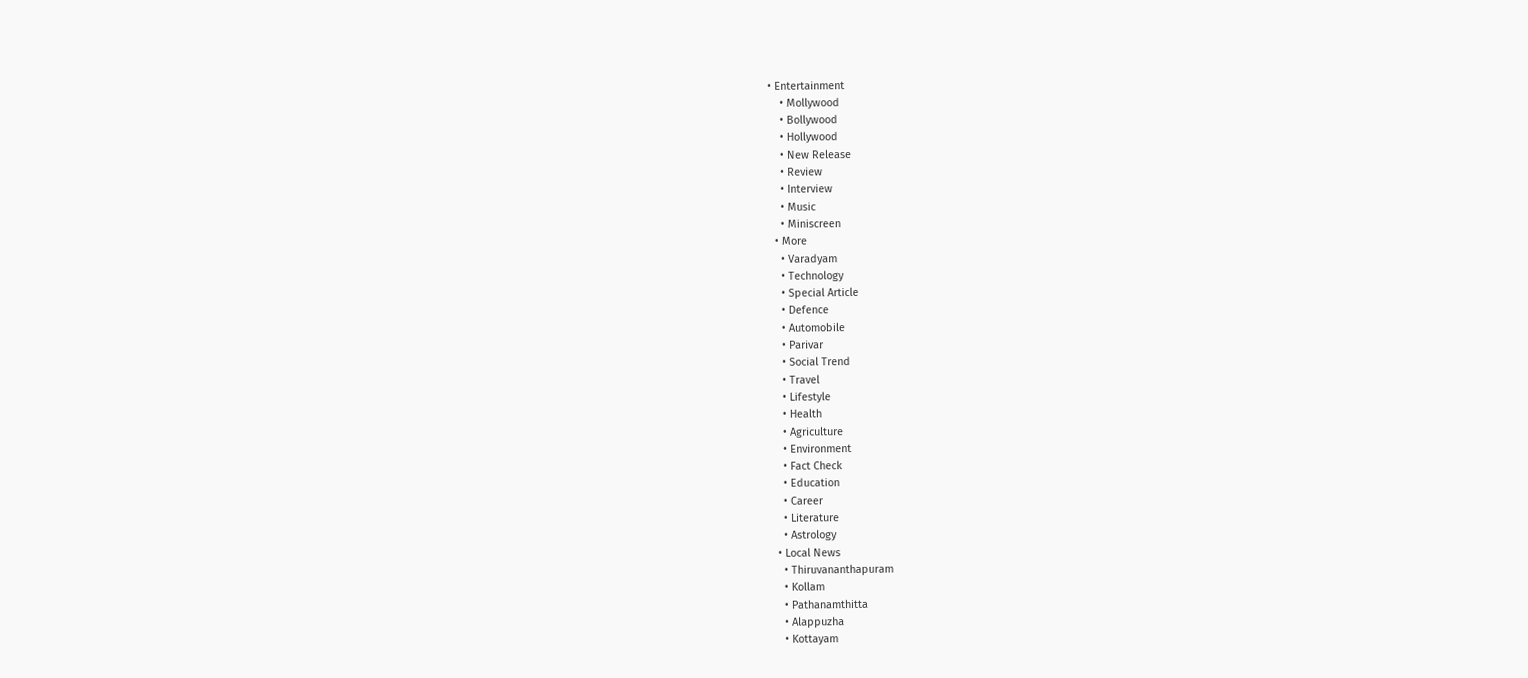• Entertainment
    • Mollywood
    • Bollywood
    • Hollywood
    • New Release
    • Review
    • Interview
    • Music
    • Miniscreen
  • More
    • Varadyam
    • Technology
    • Special Article
    • Defence
    • Automobile
    • Parivar
    • Social Trend
    • Travel
    • Lifestyle
    • Health
    • Agriculture
    • Environment
    • Fact Check
    • Education
    • Career
    • Literature
    • Astrology
  • Local News
    • Thiruvananthapuram
    • Kollam
    • Pathanamthitta
    • Alappuzha
    • Kottayam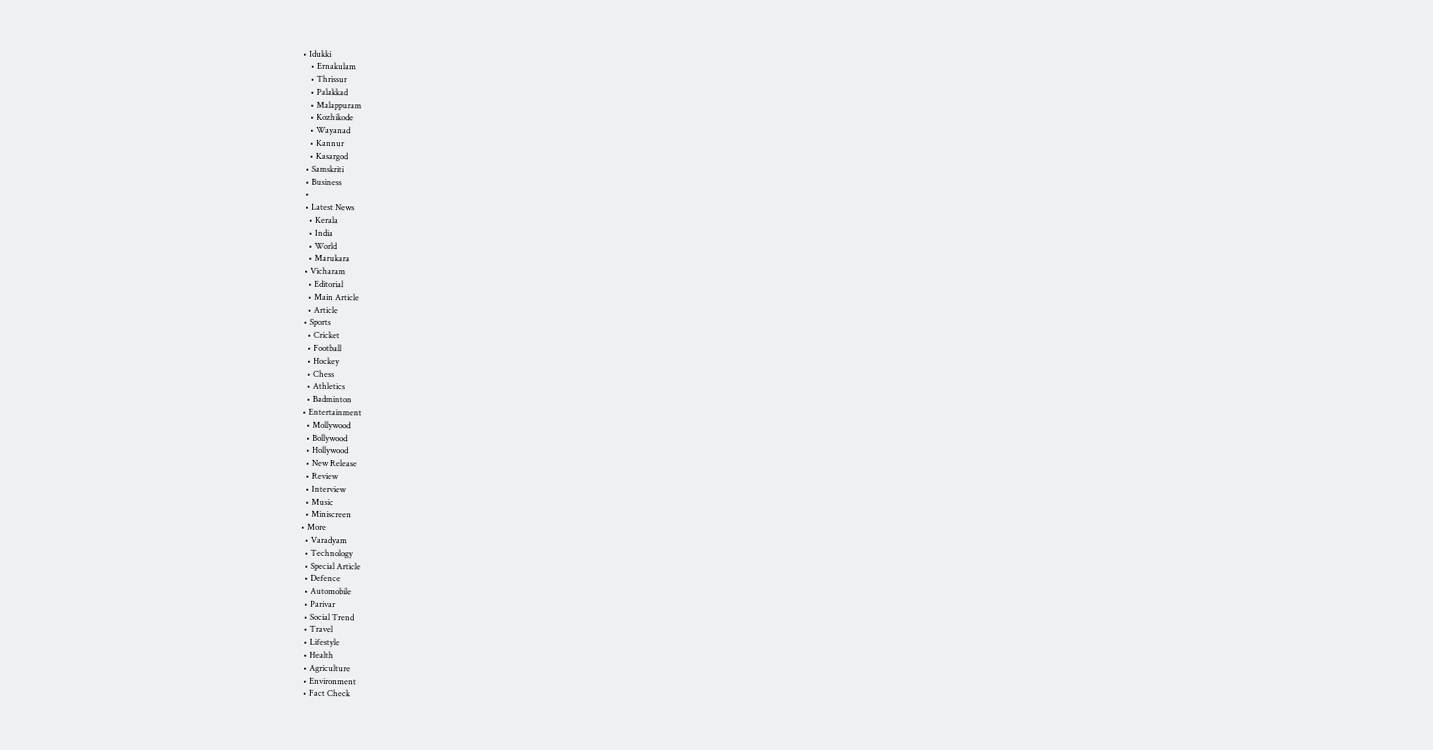• Idukki
    • Ernakulam
    • Thrissur
    • Palakkad
    • Malappuram
    • Kozhikode
    • Wayanad
    • Kannur
    • Kasargod
  • Samskriti
  • Business
  •
  • Latest News
    • Kerala
    • India
    • World
    • Marukara
  • Vicharam
    • Editorial
    • Main Article
    • Article
  • Sports
    • Cricket
    • Football
    • Hockey
    • Chess
    • Athletics
    • Badminton
  • Entertainment
    • Mollywood
    • Bollywood
    • Hollywood
    • New Release
    • Review
    • Interview
    • Music
    • Miniscreen
  • More
    • Varadyam
    • Technology
    • Special Article
    • Defence
    • Automobile
    • Parivar
    • Social Trend
    • Travel
    • Lifestyle
    • Health
    • Agriculture
    • Environment
    • Fact Check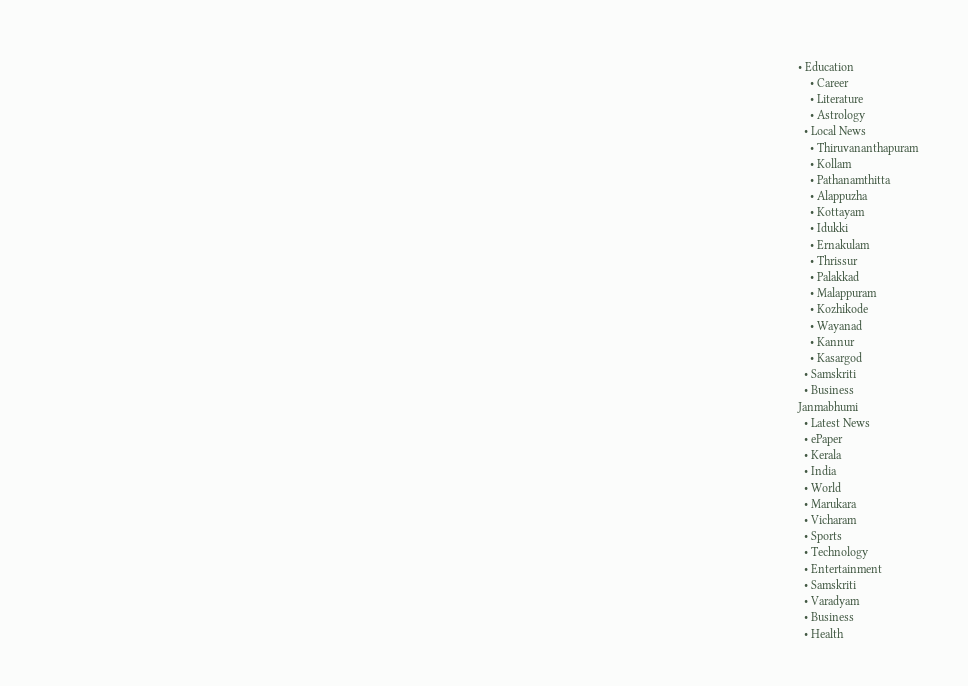• Education
    • Career
    • Literature
    • Astrology
  • Local News
    • Thiruvananthapuram
    • Kollam
    • Pathanamthitta
    • Alappuzha
    • Kottayam
    • Idukki
    • Ernakulam
    • Thrissur
    • Palakkad
    • Malappuram
    • Kozhikode
    • Wayanad
    • Kannur
    • Kasargod
  • Samskriti
  • Business
Janmabhumi
  • Latest News
  • ePaper
  • Kerala
  • India
  • World
  • Marukara
  • Vicharam
  • Sports
  • Technology
  • Entertainment
  • Samskriti
  • Varadyam
  • Business
  • Health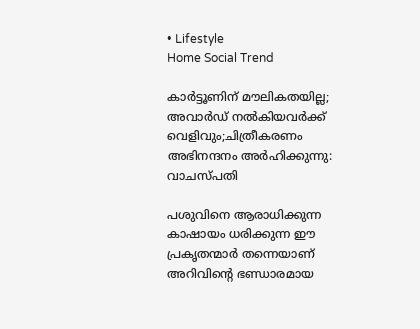• Lifestyle
Home Social Trend

കാര്‍ട്ടൂണിന് മൗലികതയില്ല; അവാര്‍ഡ് നല്‍കിയവര്‍ക്ക് വെളിവും;ചിത്രീകരണം അഭിനന്ദനം അര്‍ഹിക്കുന്നു: വാചസ്പതി

പശുവിനെ ആരാധിക്കുന്ന കാഷായം ധരിക്കുന്ന ഈ പ്രകൃതന്മാര്‍ തന്നെയാണ് അറിവിന്റെ ഭണ്ഡാരമായ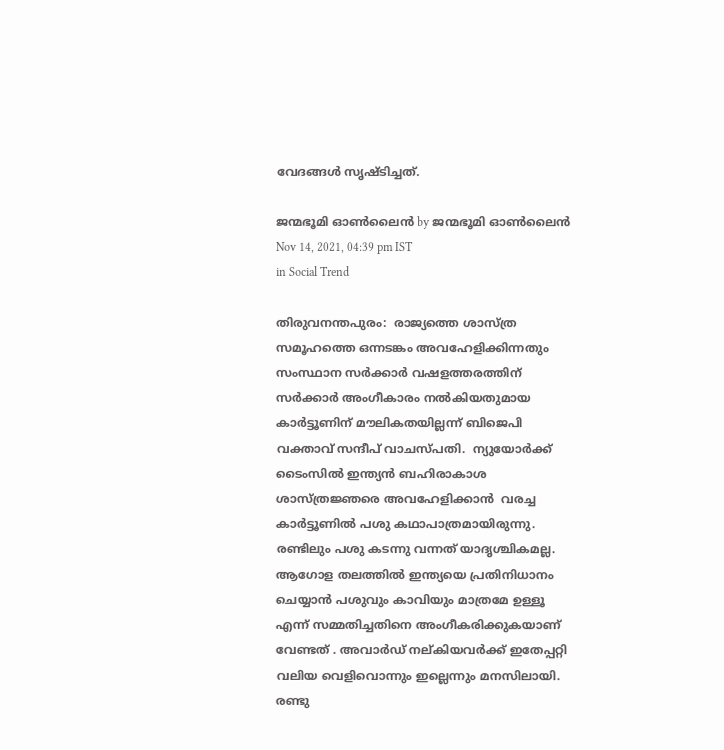വേദങ്ങള്‍ സൃഷ്ടിച്ചത്.

ജന്മഭൂമി ഓണ്‍ലൈന്‍ by ജന്മഭൂമി ഓണ്‍ലൈന്‍
Nov 14, 2021, 04:39 pm IST
in Social Trend

തിരുവനന്തപുരം:  രാജ്യത്തെ ശാസ്ത്ര സമൂഹത്തെ ഒന്നടങ്കം അവഹേളിക്കിന്നതും സംസ്ഥാന സര്‍ക്കാര്‍ വഷളത്തരത്തിന് സര്‍ക്കാര്‍ അംഗീകാരം നല്‍കിയതുമായ കാര്‍ട്ടൂണിന് മൗലികതയില്ലന്ന് ബിജെപി വക്താവ് സന്ദീപ് വാചസ്പതി.  ന്യുയോര്‍ക്ക് ടൈംസില്‍ ഇന്ത്യന്‍ ബഹിരാകാശ ശാസ്ത്രജ്ഞരെ അവഹേളിക്കാന്‍  വരച്ച കാര്‍ട്ടൂണില്‍ പശു കഥാപാത്രമായിരുന്നു. രണ്ടിലും പശു കടന്നു വന്നത് യാദൃശ്ചികമല്ല. ആഗോള തലത്തില്‍ ഇന്ത്യയെ പ്രതിനിധാനം ചെയ്യാന്‍ പശുവും കാവിയും മാത്രമേ ഉള്ളൂ എന്ന് സമ്മതിച്ചതിനെ അംഗീകരിക്കുകയാണ് വേണ്ടത് . അവാര്‍ഡ് നല്കിയവര്‍ക്ക് ഇതേപ്പറ്റി വലിയ വെളിവൊന്നും ഇല്ലെന്നും മനസിലായി. രണ്ടു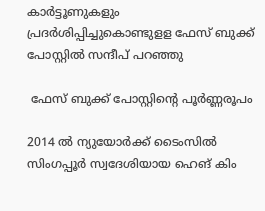കാര്‍ട്ടൂണുകളും പ്രദര്‍ശിപ്പിച്ചുകൊണ്ടുളള ഫേസ് ബുക്ക് പോസ്റ്റില്‍ സന്ദീപ് പറഞ്ഞു

 ഫേസ് ബുക്ക് പോസ്റ്റിന്റെ പൂര്‍ണ്ണരൂപം

2014 ല്‍ ന്യുയോര്‍ക്ക് ടൈംസില്‍ സിംഗപ്പൂര്‍ സ്വദേശിയായ ഹെങ് കിം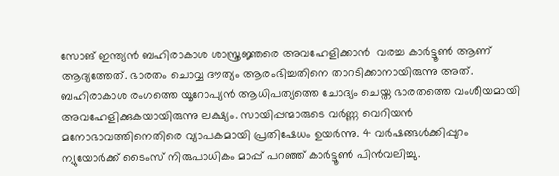സോങ് ഇന്ത്യന്‍ ബഹിരാകാശ ശാസ്ത്രജ്ഞരെ അവഹേളിക്കാന്‍  വരച്ച കാര്‍ട്ടൂണ്‍ ആണ് ആദ്യത്തേത്. ഭാരതം ചൊവ്വ ദൗത്യം ആരംഭിച്ചതിനെ താറടിക്കാനായിരുന്നു അത്. ബഹിരാകാശ രംഗത്തെ യൂറോപ്യന്‍ ആധിപത്യത്തെ ചോദ്യം ചെയ്ത ഭാരതത്തെ വംശീയമായി അവഹേളിക്കുകയായിരുന്നു ലക്ഷ്യം. സായിപ്പന്മാരുടെ വര്‍ണ്ണ വെറിയന്‍ മനോഭാവത്തിനെതിരെ വ്യാപകമായി പ്രതിഷേധം ഉയര്‍ന്നു. 4 വര്‍ഷങ്ങള്‍ക്കിപ്പുറം ന്യുയോര്‍ക്ക് ടൈംസ് നിരുപാധികം മാപ്പ് പറഞ്ഞ് കാര്‍ട്ടൂണ്‍ പിന്‍വലിച്ചു.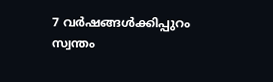7 വര്‍ഷങ്ങള്‍ക്കിപ്പുറം സ്വന്തം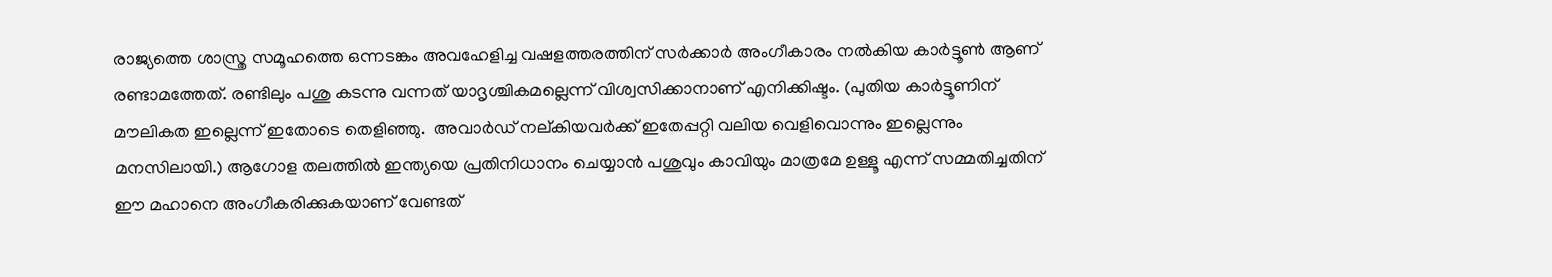രാജ്യത്തെ ശാസ്ത്ര സമൂഹത്തെ ഒന്നടങ്കം അവഹേളിച്ച വഷളത്തരത്തിന് സര്‍ക്കാര്‍ അംഗീകാരം നല്‍കിയ കാര്‍ട്ടൂണ്‍ ആണ് രണ്ടാമത്തേത്. രണ്ടിലും പശു കടന്നു വന്നത് യാദൃശ്ചികമല്ലെന്ന് വിശ്വസിക്കാനാണ് എനിക്കിഷ്ടം. (പുതിയ കാര്‍ട്ടൂണിന് മൗലികത ഇല്ലെന്ന് ഇതോടെ തെളിഞ്ഞു.  അവാര്‍ഡ് നല്കിയവര്‍ക്ക് ഇതേപ്പറ്റി വലിയ വെളിവൊന്നും ഇല്ലെന്നും മനസിലായി.) ആഗോള തലത്തില്‍ ഇന്ത്യയെ പ്രതിനിധാനം ചെയ്യാന്‍ പശുവും കാവിയും മാത്രമേ ഉള്ളൂ എന്ന് സമ്മതിച്ചതിന് ഈ മഹാനെ അംഗീകരിക്കുകയാണ് വേണ്ടത്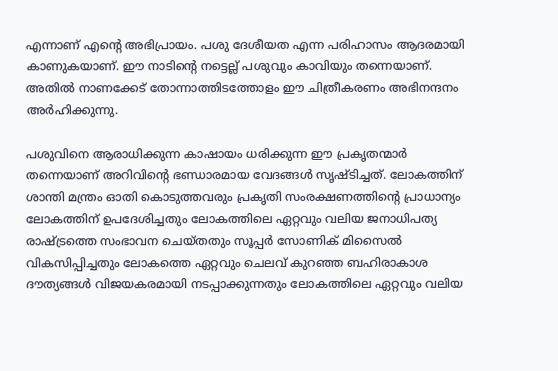എന്നാണ് എന്റെ അഭിപ്രായം. പശു ദേശീയത എന്ന പരിഹാസം ആദരമായി കാണുകയാണ്. ഈ നാടിന്റെ നട്ടെല്ല് പശുവും കാവിയും തന്നെയാണ്. അതില്‍ നാണക്കേട് തോന്നാത്തിടത്തോളം ഈ ചിത്രീകരണം അഭിനന്ദനം അര്‍ഹിക്കുന്നു.

പശുവിനെ ആരാധിക്കുന്ന കാഷായം ധരിക്കുന്ന ഈ പ്രകൃതന്മാര്‍ തന്നെയാണ് അറിവിന്റെ ഭണ്ഡാരമായ വേദങ്ങള്‍ സൃഷ്ടിച്ചത്. ലോകത്തിന് ശാന്തി മന്ത്രം ഓതി കൊടുത്തവരും പ്രകൃതി സംരക്ഷണത്തിന്റെ പ്രാധാന്യം ലോകത്തിന് ഉപദേശിച്ചതും ലോകത്തിലെ ഏറ്റവും വലിയ ജനാധിപത്യ രാഷ്‌ട്രത്തെ സംഭാവന ചെയ്തതും സൂപ്പര്‍ സോണിക് മിസൈല്‍ വികസിപ്പിച്ചതും ലോകത്തെ ഏറ്റവും ചെലവ് കുറഞ്ഞ ബഹിരാകാശ ദൗത്യങ്ങള്‍ വിജയകരമായി നടപ്പാക്കുന്നതും ലോകത്തിലെ ഏറ്റവും വലിയ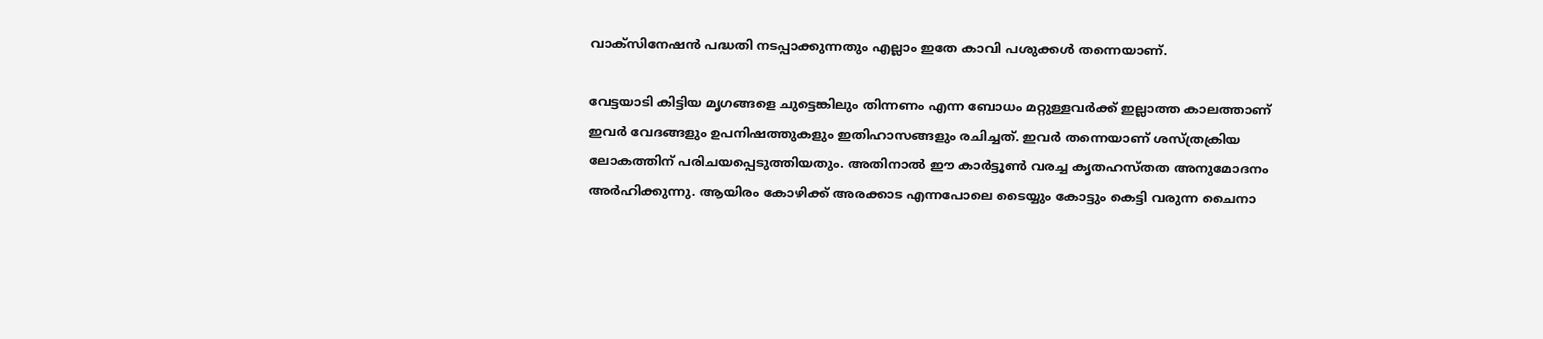വാക്‌സിനേഷന്‍ പദ്ധതി നടപ്പാക്കുന്നതും എല്ലാം ഇതേ കാവി പശുക്കള്‍ തന്നെയാണ്.

വേട്ടയാടി കിട്ടിയ മൃഗങ്ങളെ ചുട്ടെങ്കിലും തിന്നണം എന്ന ബോധം മറ്റുള്ളവര്‍ക്ക് ഇല്ലാത്ത കാലത്താണ് ഇവര്‍ വേദങ്ങളും ഉപനിഷത്തുകളും ഇതിഹാസങ്ങളും രചിച്ചത്. ഇവര്‍ തന്നെയാണ് ശസ്ത്രക്രിയ ലോകത്തിന് പരിചയപ്പെടുത്തിയതും. അതിനാല്‍ ഈ കാര്‍ട്ടൂണ്‍ വരച്ച കൃതഹസ്തത അനുമോദനം അര്‍ഹിക്കുന്നു. ആയിരം കോഴിക്ക് അരക്കാട എന്നപോലെ ടൈയ്യും കോട്ടും കെട്ടി വരുന്ന ചൈനാ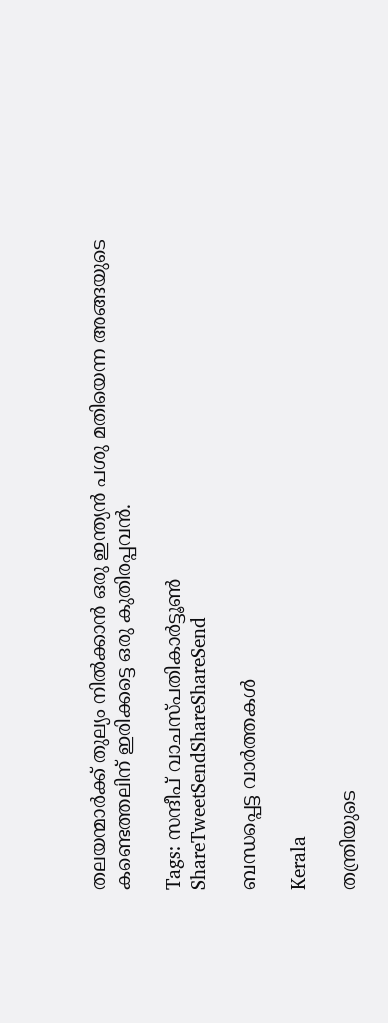തലയന്മാര്‍ക്ക് തുല്യം നില്‍ക്കാന്‍ ഒരു ഇന്ത്യന്‍ പശു മതിയെന്ന അങ്ങയുടെ കണ്ടെത്തലിന് ഇരിക്കട്ടെ ഒരു കുതിരപ്പവന്‍.

Tags: സന്ദീപ് വാചസ്പതികാര്‍ട്ടൂണ്‍
ShareTweetSendShareShareSend

ബന്ധപ്പെട്ട വാര്‍ത്തകള്‍

Kerala

തന്ത്രിയുടെ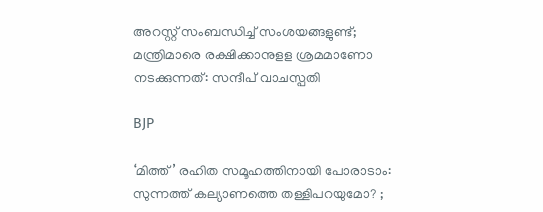അറസ്റ്റ് സംബന്ധിച്ച് സംശയങ്ങളുണ്ട്; മന്ത്രിമാരെ രക്ഷിക്കാനുളള ശ്രമമാണോ നടക്കുന്നത്: സന്ദീപ് വാചസ്പതി

BJP

‘മിത്ത്’ രഹിത സമൂഹത്തിനായി പോരാടാം: സുന്നത്ത് കല്യാണത്തെ തള്ളിപറയുമോ? ;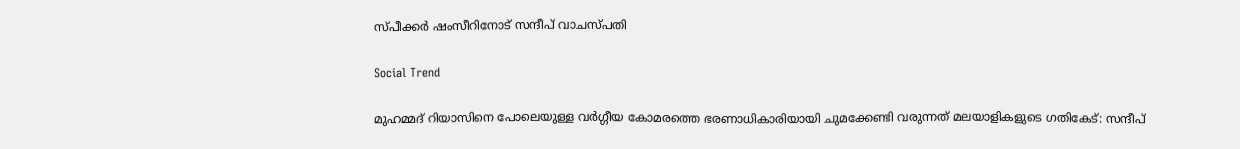സ്പീക്കര്‍ ഷംസീറിനോട് സന്ദീപ് വാചസ്പതി

Social Trend

മുഹമ്മദ് റിയാസിനെ പോലെയുള്ള വര്‍ഗ്ഗീയ കോമരത്തെ ഭരണാധികാരിയായി ചുമക്കേണ്ടി വരുന്നത് മലയാളികളുടെ ഗതികേട്: സന്ദീപ്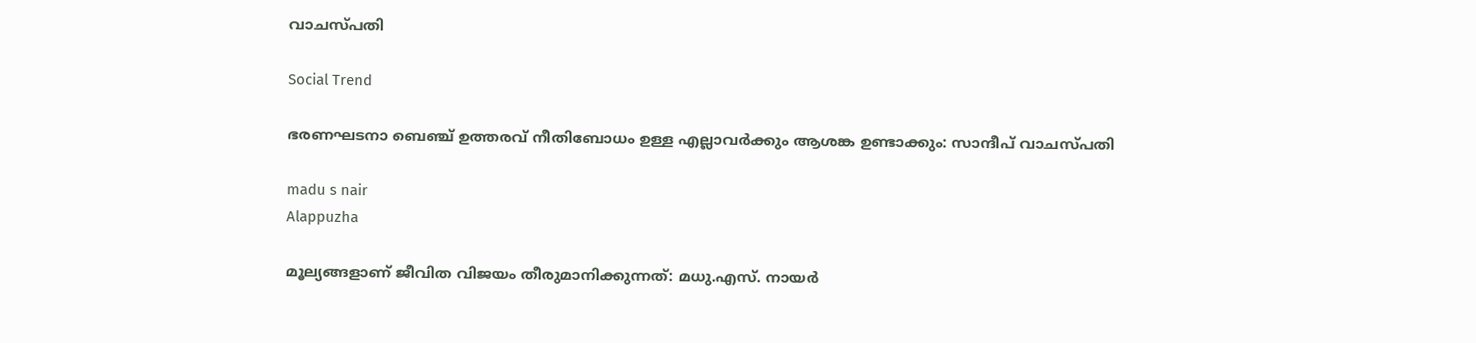വാചസ്പതി

Social Trend

ഭരണഘടനാ ബെഞ്ച് ഉത്തരവ് നീതിബോധം ഉള്ള എല്ലാവര്‍ക്കും ആശങ്ക ഉണ്ടാക്കും: സാന്ദീപ് വാചസ്പതി

madu s nair
Alappuzha

മൂല്യങ്ങളാണ് ജീവിത വിജയം തീരുമാനിക്കുന്നത്: മധു.എസ്. നായര്‍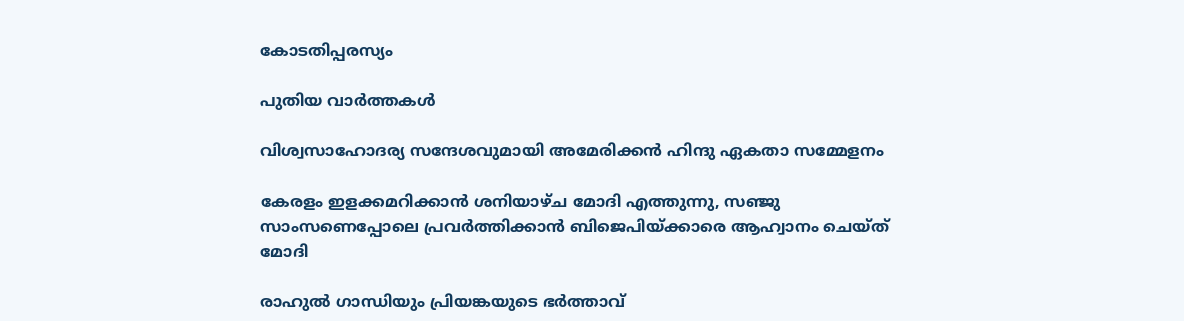കോടതിപ്പരസ്യം

പുതിയ വാര്‍ത്തകള്‍

വിശ്വസാഹോദര്യ സന്ദേശവുമായി അമേരിക്കൻ ഹിന്ദു ഏകതാ സമ്മേളനം

കേരളം ഇളക്കമറിക്കാന്‍ ശനിയാഴ്ച മോദി എത്തുന്നു, സഞ്ജു സാംസണെപ്പോലെ പ്രവര്‍ത്തിക്കാന്‍ ബിജെപിയ്‌ക്കാരെ ആഹ്വാനം ചെയ്ത് മോദി

രാഹുല്‍ ഗാന്ധിയും പ്രിയങ്കയുടെ ഭര്‍ത്താവ്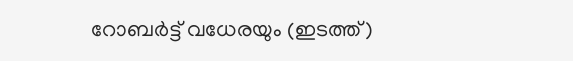റോബര്‍ട്ട് വധേരയും (ഇടത്ത്)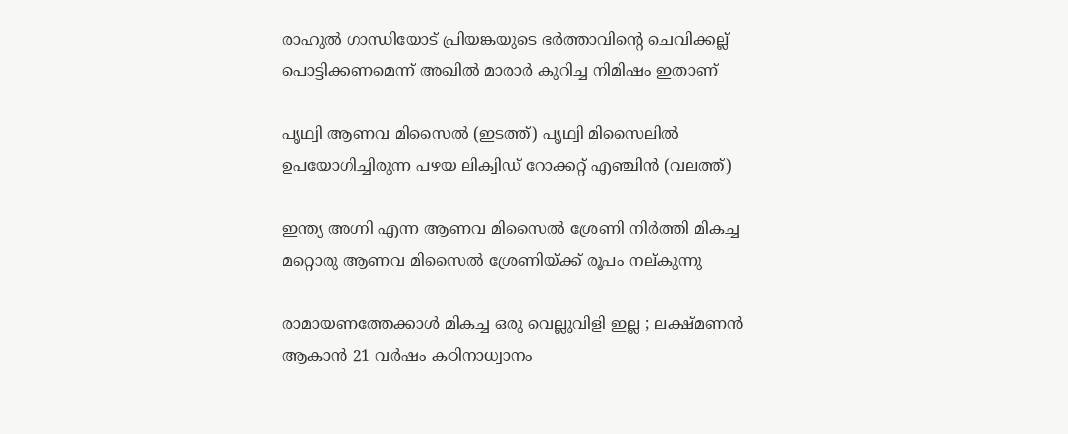രാഹുല്‍ ഗാന്ധിയോട് പ്രിയങ്കയുടെ ഭര്‍ത്താവിന്റെ ചെവിക്കല്ല് പൊട്ടിക്കണമെന്ന് അഖില്‍ മാരാര്‍ കുറിച്ച നിമിഷം ഇതാണ്

പൃഥ്വി ആണവ മിസൈല്‍ (ഇടത്ത്) പൃഥ്വി മിസൈലില്‍ ഉപയോഗിച്ചിരുന്ന പഴയ ലിക്വിഡ് റോക്കറ്റ് എഞ്ചിന്‍ (വലത്ത്)

ഇന്ത്യ അഗ്നി എന്ന ആണവ മിസൈല്‍ ശ്രേണി നിര്‍ത്തി മികച്ച മറ്റൊരു ആണവ മിസൈല്‍ ശ്രേണിയ്‌ക്ക് രൂപം നല‍്കുന്നു

രാമായണത്തേക്കാൾ മികച്ച ഒരു വെല്ലുവിളി ഇല്ല ; ലക്ഷ്മണൻ ആകാൻ 21 വർഷം കഠിനാധ്വാനം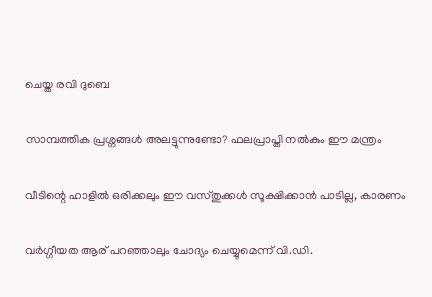ചെയ്ത രവി ദുബെ

സാമ്പത്തിക പ്രശ്നങ്ങൾ അലട്ടുന്നുണ്ടോ? ഫലപ്രാപ്തി നൽകും ഈ മന്ത്രം

വീടിന്റെ ഹാളിൽ ഒരിക്കലും ഈ വസ്തുക്കൾ സൂക്ഷിക്കാൻ പാടില്ല, കാരണം

വര്‍ഗ്ഗീയത ആര് പറഞ്ഞാലും ചോദ്യം ചെയ്യുമെന്ന് വി.ഡി.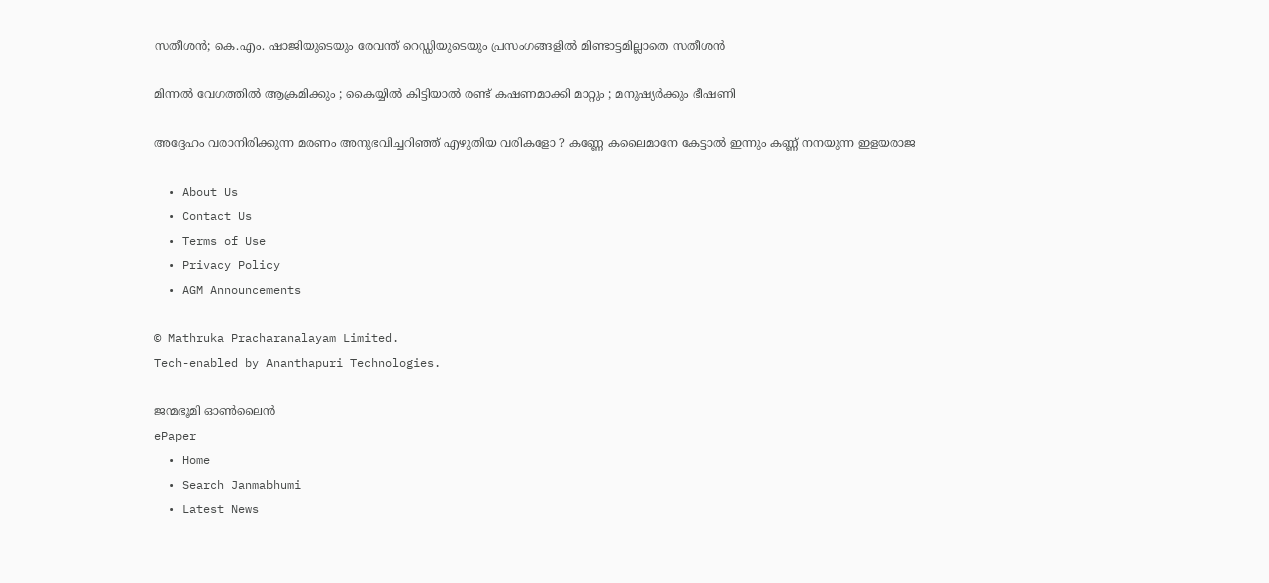സതീശന്‍; കെ.എം. ഷാജിയുടെയും രേവന്ത് റെഡ്ഡിയുടെയും പ്രസംഗങ്ങളില്‍ മിണ്ടാട്ടമില്ലാതെ സതീശന്‍

മിന്നൽ വേഗത്തില്‍ ആക്രമിക്കും ; കൈയ്യിൽ കിട്ടിയാൽ രണ്ട് കഷണമാക്കി മാറ്റും ; മനുഷ്യർക്കും ഭീഷണി

അദ്ദേഹം വരാനിരിക്കുന്ന മരണം അനുഭവിച്ചറിഞ്ഞ് എഴുതിയ വരികളോ ? കണ്ണേ കലൈമാനേ കേട്ടാൽ ഇന്നും കണ്ണ് നനയുന്ന ഇളയരാജ

  • About Us
  • Contact Us
  • Terms of Use
  • Privacy Policy
  • AGM Announcements

© Mathruka Pracharanalayam Limited.
Tech-enabled by Ananthapuri Technologies.

ജന്മഭൂമി ഓണ്‍ലൈന്‍
ePaper
  • Home
  • Search Janmabhumi
  • Latest News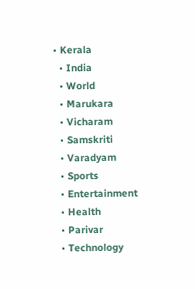• Kerala
  • India
  • World
  • Marukara
  • Vicharam
  • Samskriti
  • Varadyam
  • Sports
  • Entertainment
  • Health
  • Parivar
  • Technology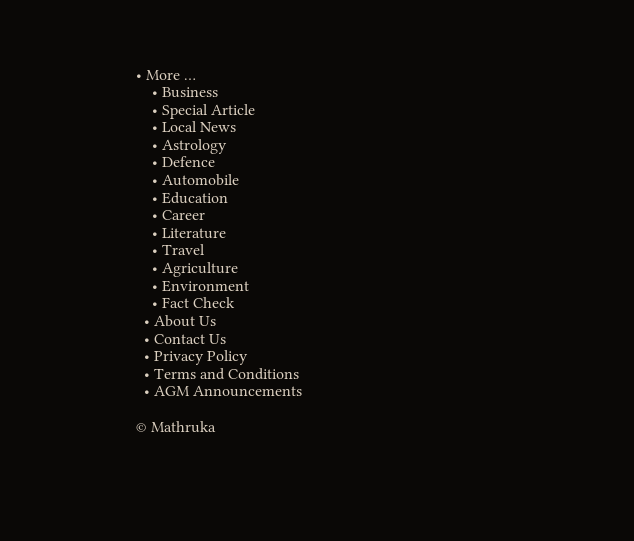• More …
    • Business
    • Special Article
    • Local News
    • Astrology
    • Defence
    • Automobile
    • Education
    • Career
    • Literature
    • Travel
    • Agriculture
    • Environment
    • Fact Check
  • About Us
  • Contact Us
  • Privacy Policy
  • Terms and Conditions
  • AGM Announcements

© Mathruka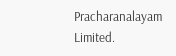Pracharanalayam Limited.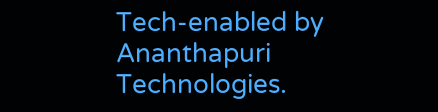Tech-enabled by Ananthapuri Technologies.